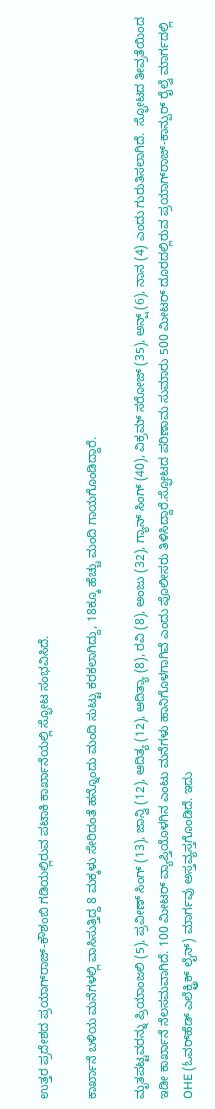ಉತ್ತರ ಪ್ರದೇಶದ ಪ್ರಯಾಗ್‌ರಾಜ್-ಕೌಶಂಬಿ ಗಡಿಯಲ್ಲಿರುವ ಪಟಾಕಿ ಕಾರ್ಖಾನೆಯಲ್ಲಿ ಸ್ಫೋಟ ಸಂಭವಿಸಿದೆ.

ಕಾರ್ಖಾನೆ ಬಳಿಯ ಮನೆಗಳಲ್ಲಿ ವಾಸಿಸುತ್ತಿದ್ದ 8 ಮಕ್ಕಳು ಸೇರಿದಂತೆ ಹನ್ನೊಂದು ಮಂದಿ ಸುಟ್ಟು ಕರಕಲಾಗಿದ್ದು, 18ಕ್ಕೂ ಹೆಚ್ಚು ಮಂದಿ ಗಾಯಗೊಂಡಿದ್ದಾರೆ.

ಮೃತಪಟ್ಟವರನ್ನು ಪ್ರಿಯಾಂಜಲಿ (5), ಪ್ರವೀಣ್ ಸಿಂಗ್ (13), ಜಾನ್ವಿ (12), ಆದಿತ್ಯ (12), ಆದಿತ್ಯಾ (8), ರವಿ (8), ಅಂಜು (32), ಗ್ಯಾನ್ ಸಿಂಗ್ (40), ವಿಕ್ರಮ್ ಸರೋಜ್ (35), ಅನ್ಷ್ (6), ನಾನ (4) ಎಂದು ಗುರುತಿಸಲಾಗಿದೆ.  ಸ್ಫೋಟದ ತೀವ್ರತೆಯಿಂದ  ಇಡೀ ಕಾರ್ಖಾನೆ ನೆಲಸಮವಾಗಿದೆ. 100 ಮೀಟರ್ ವ್ಯಾಪ್ತಿಯೊಳಗಿನ ಎಂಟು ಮನೆಗಳು ಹಾನಿಗೊಳಗಾಗಿವೆ ಎಂದು ಪೊಲೀಸರು ತಿಳಿಸಿದ್ದಾರೆ.ಸ್ಫೋಟದ ಪರಿಣಾಮ ಸುಮಾರು 500 ಮೀಟರ್ ದೂರದಲ್ಲಿರುವ ಪ್ರಯಾಗ್‌ರಾಜ್-ಕಾನ್ಪುರ್ ರೈಲ್ವೆ ಮಾರ್ಗದಲ್ಲಿ OHE (ಓವರ್‌ಹೆಡ್ ಎಲೆಕ್ಟ್ರಿಕ್ ಲೈನ್) ಮಾರ್ಗವು ಅಸ್ತವ್ಯಸ್ತಗೊಂಡಿದೆ. ಇದು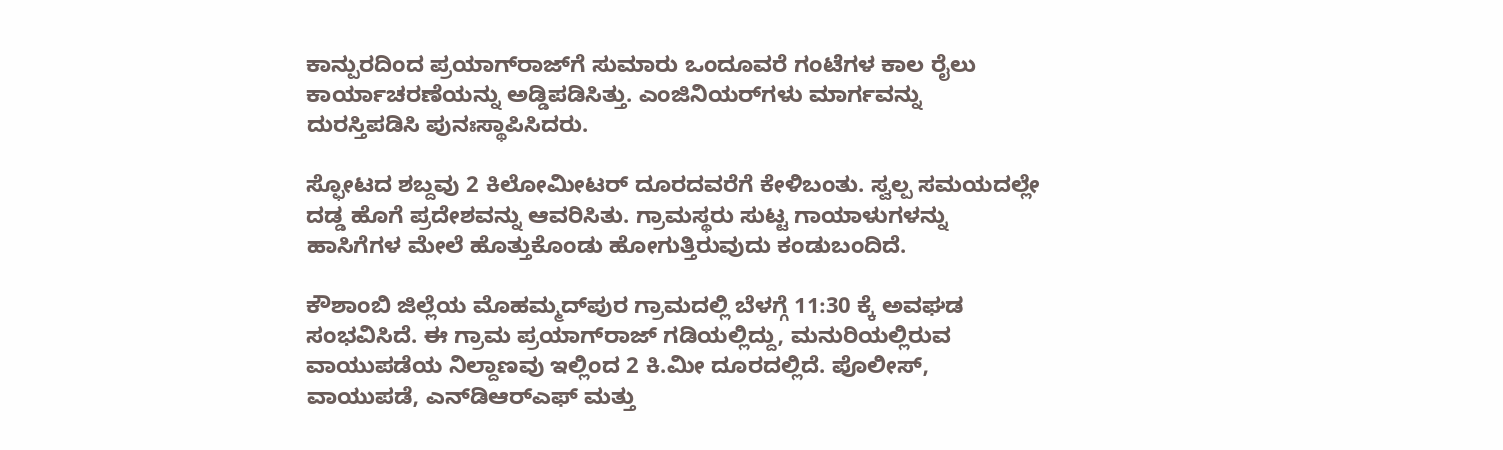ಕಾನ್ಪುರದಿಂದ ಪ್ರಯಾಗ್‌ರಾಜ್‌ಗೆ ಸುಮಾರು ಒಂದೂವರೆ ಗಂಟೆಗಳ ಕಾಲ ರೈಲು ಕಾರ್ಯಾಚರಣೆಯನ್ನು ಅಡ್ಡಿಪಡಿಸಿತ್ತು. ಎಂಜಿನಿಯರ್‌ಗಳು ಮಾರ್ಗವನ್ನು ದುರಸ್ತಿಪಡಿಸಿ ಪುನಃಸ್ಥಾಪಿಸಿದರು.

ಸ್ಫೋಟದ ಶಬ್ದವು 2 ಕಿಲೋಮೀಟರ್ ದೂರದವರೆಗೆ ಕೇಳಿಬಂತು. ಸ್ವಲ್ಪ ಸಮಯದಲ್ಲೇ ದಡ್ಡ ಹೊಗೆ ಪ್ರದೇಶವನ್ನು ಆವರಿಸಿತು. ಗ್ರಾಮಸ್ಥರು ಸುಟ್ಟ ಗಾಯಾಳುಗಳನ್ನು ಹಾಸಿಗೆಗಳ ಮೇಲೆ ಹೊತ್ತುಕೊಂಡು ಹೋಗುತ್ತಿರುವುದು ಕಂಡುಬಂದಿದೆ.

ಕೌಶಾಂಬಿ ಜಿಲ್ಲೆಯ ಮೊಹಮ್ಮದ್‌ಪುರ ಗ್ರಾಮದಲ್ಲಿ ಬೆಳಗ್ಗೆ 11:30 ಕ್ಕೆ ಅವಘಡ ಸಂಭವಿಸಿದೆ. ಈ ಗ್ರಾಮ ಪ್ರಯಾಗ್‌ರಾಜ್ ಗಡಿಯಲ್ಲಿದ್ದು, ಮನುರಿಯಲ್ಲಿರುವ ವಾಯುಪಡೆಯ ನಿಲ್ದಾಣವು ಇಲ್ಲಿಂದ 2 ಕಿ.ಮೀ ದೂರದಲ್ಲಿದೆ. ಪೊಲೀಸ್, ವಾಯುಪಡೆ, ಎನ್‌ಡಿಆರ್‌ಎಫ್ ಮತ್ತು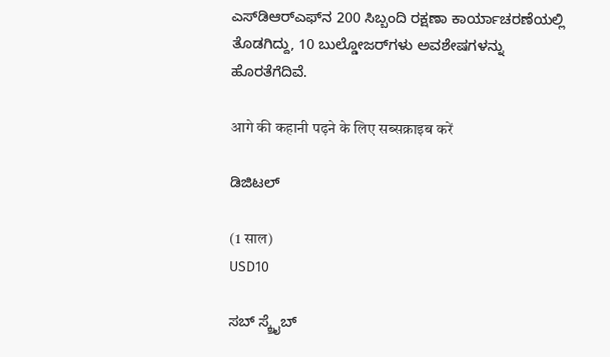ಎಸ್‌ಡಿಆರ್‌ಎಫ್‌ನ 200 ಸಿಬ್ಬಂದಿ ರಕ್ಷಣಾ ಕಾರ್ಯಾಚರಣೆಯಲ್ಲಿ ತೊಡಗಿದ್ದು, 10 ಬುಲ್ಡೋಜರ್‌ಗಳು ಅವಶೇಷಗಳನ್ನು ಹೊರತೆಗೆದಿವೆ.

आगे की कहानी पढ़ने के लिए सब्सक्राइब करें

ಡಿಜಿಟಲ್

(1 साल)
USD10

ಸಬ್ ಸ್ಕ್ರೈಬ್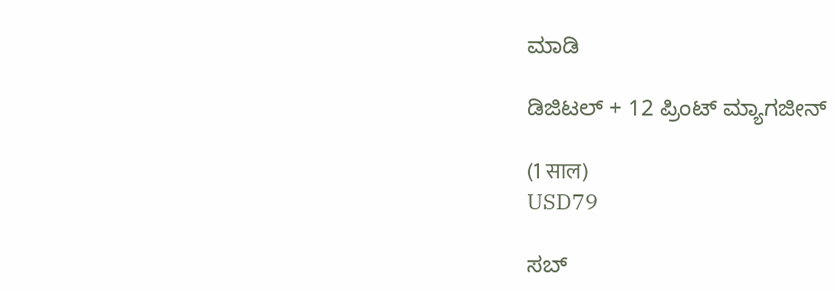ಮಾಡಿ

ಡಿಜಿಟಲ್ + 12 ಪ್ರಿಂಟ್ ಮ್ಯಾಗಜೀನ್

(1 साल)
USD79

ಸಬ್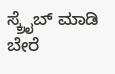ಸ್ಕ್ರೈಬ್ ಮಾಡಿ
ಬೇರೆ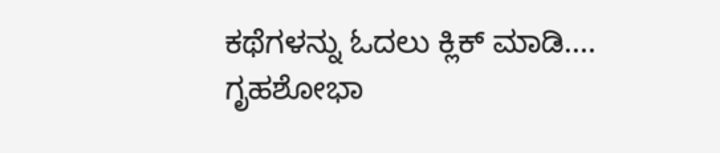ಕಥೆಗಳನ್ನು ಓದಲು ಕ್ಲಿಕ್ ಮಾಡಿ....
ಗೃಹಶೋಭಾ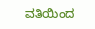ವತಿಯಿಂದ